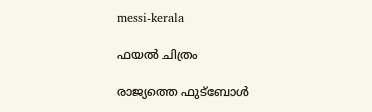messi-kerala

ഫയല്‍ ചിത്രം

രാജ്യത്തെ ഫുട്ബോള്‍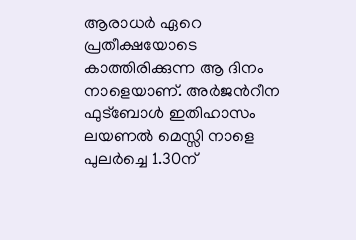ആരാധര്‍ ഏറെ പ്രതീക്ഷയോടെ കാത്തിരിക്കുന്ന ആ ദിനം നാളെയാണ്. അര്‍ജന്‍റീന ഫുട്ബോള്‍ ഇതിഹാസം ലയണല്‍ മെസ്സി നാളെ പുലര്‍ച്ചെ 1.30ന്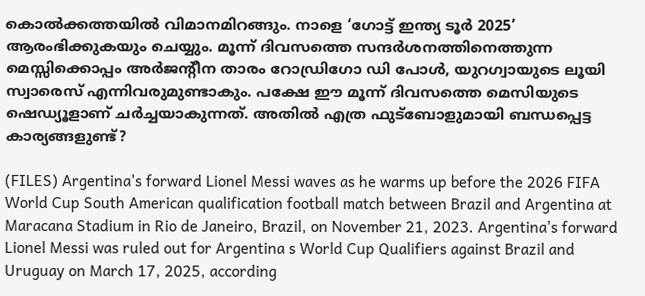കൊല്‍ക്കത്തയില്‍ വിമാനമിറങ്ങും. നാളെ ‘ഗോട്ട് ഇന്ത്യ ടൂര്‍ 2025’ ആരംഭിക്കുകയും ചെയ്യും. മൂന്ന് ദിവസത്തെ സന്ദര്‍ശനത്തിനെത്തുന്ന മെസ്സിക്കൊപ്പം അര്‍ജന്‍റീന താരം റോഡ്രിഗോ ഡി പോള്‍, യുറഗ്വായുടെ ലൂയി സ്വാരെസ് എന്നിവരുമുണ്ടാകും. പക്ഷേ ഈ മൂന്ന് ദിവസത്തെ മെസിയുടെ ഷെഡ്യൂളാണ് ചര്‍ച്ചയാകുന്നത്. അതില്‍ എത്ര ഫുട്ബോളുമായി ബന്ധപ്പെട്ട കാര്യങ്ങളുണ്ട്?

(FILES) Argentina's forward Lionel Messi waves as he warms up before the 2026 FIFA World Cup South American qualification football match between Brazil and Argentina at Maracana Stadium in Rio de Janeiro, Brazil, on November 21, 2023. Argentina's forward Lionel Messi was ruled out for Argentina s World Cup Qualifiers against Brazil and Uruguay on March 17, 2025, according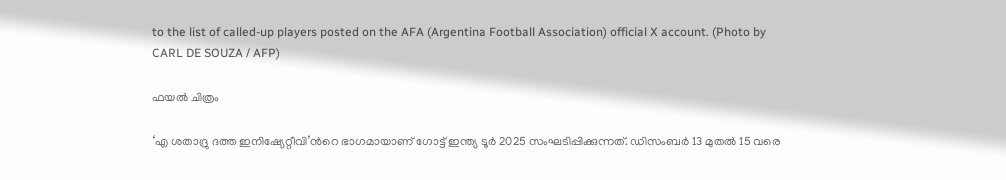to the list of called-up players posted on the AFA (Argentina Football Association) official X account. (Photo by CARL DE SOUZA / AFP)

ഫയല്‍ ചിത്രം

‘എ ശതാദ്രു ദത്ത ഇനിഷ്യേറ്റീവി’ന്‍റെ ഭാഗമായാണ് ഗോട്ട് ഇന്ത്യ ടൂര്‍ 2025 സംഘടിപ്പിക്കുന്നത്. ഡിസംബർ 13 മുതല്‍ 15 വരെ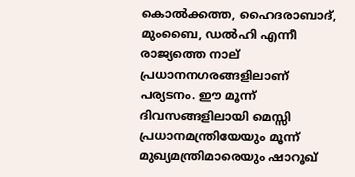കൊൽക്കത്ത, ഹൈദരാബാദ്, മുംബൈ, ഡൽഹി എന്നീ രാജ്യത്തെ നാല് പ്രധാനനഗരങ്ങളിലാണ് പര്യടനം. ഈ മൂന്ന് ദിവസങ്ങളിലായി മെസ്സി പ്രധാനമന്ത്രിയേയും മൂന്ന് മുഖ്യമന്ത്രിമാരെയും ഷാറൂഖ്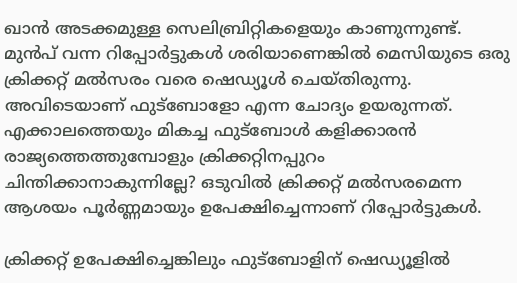ഖാന്‍ അടക്കമുള്ള സെലിബ്രിറ്റികളെയും കാണുന്നുണ്ട്. മുന്‍പ് വന്ന റിപ്പോര്‍ട്ടുകള്‍ ശരിയാണെങ്കില്‍ മെസിയുടെ ഒരു ക്രിക്കറ്റ് മല്‍സരം വരെ ഷെഡ്യൂള്‍ ചെയ്തിരുന്നു. അവിടെയാണ് ഫുട്ബോളോ എന്ന ചോദ്യം ഉയരുന്നത്. എക്കാലത്തെയും മികച്ച ഫുട്ബോൾ കളിക്കാരന്‍ രാജ്യത്തെത്തുമ്പോളും ക്രിക്കറ്റിനപ്പുറം ചിന്തിക്കാനാകുന്നില്ലേ? ഒടുവിൽ ക്രിക്കറ്റ് മല്‍സരമെന്ന ആശയം പൂർണ്ണമായും ഉപേക്ഷിച്ചെന്നാണ് റിപ്പോര്‍ട്ടുകള്‍.

ക്രിക്കറ്റ് ഉപേക്ഷിച്ചെങ്കിലും ഫുട്ബോളിന് ഷെഡ്യൂളില്‍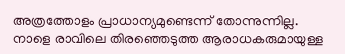അത്രത്തോളം പ്രാധാന്യമുണ്ടെന്ന് തോന്നുന്നില്ല. നാളെ രാവിലെ തിരഞ്ഞെടുത്ത ആരാധകരുമായുള്ള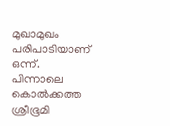മുഖാമുഖം പരിപാടിയാണ് ഒന്ന്. പിന്നാലെ കൊല്‍ക്കത്ത ശ്രീഭൂമി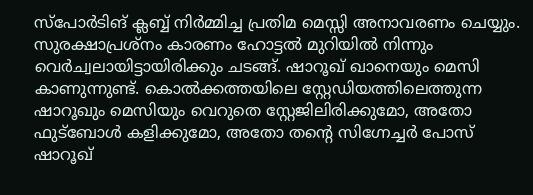സ്പോര്‍ടിങ് ക്ലബ്ബ് നിര്‍മ്മിച്ച പ്രതിമ മെസ്സി അനാവരണം ചെയ്യും. സുരക്ഷാപ്രശ്നം കാരണം ഹോട്ടല്‍ മുറിയില്‍ നിന്നും വെര്‍ച്വലായിട്ടായിരിക്കും ചടങ്ങ്. ഷാറൂഖ് ഖാനെയും മെസി കാണുന്നുണ്ട്. കൊല്‍ക്കത്തയിലെ സ്റ്റേഡിയത്തിലെത്തുന്ന ഷാറൂഖും മെസിയും വെറുതെ സ്റ്റേജിലിരിക്കുമോ, അതോ ഫുട്ബോള്‍ കളിക്കുമോ, അതോ തന്റെ സിഗ്നേച്ചര്‍ പോസ് ഷാറൂഖ്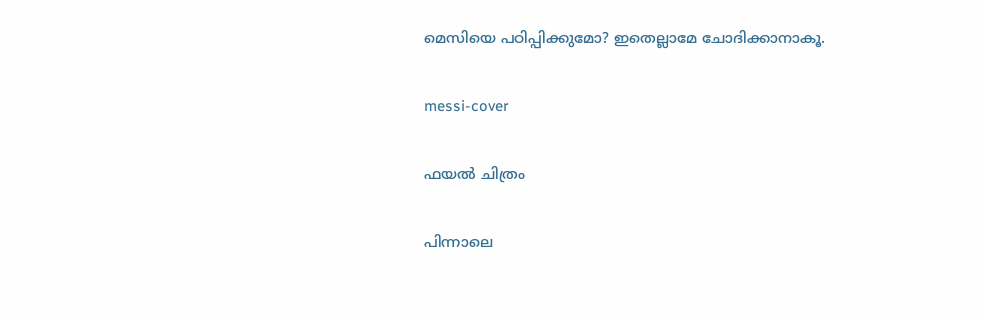മെസിയെ പഠിപ്പിക്കുമോ? ഇതെല്ലാമേ ചോദിക്കാനാകൂ.

messi-cover

ഫയല്‍ ചിത്രം

പിന്നാലെ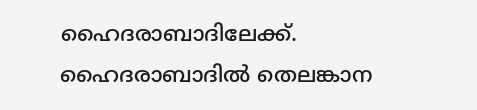ഹൈദരാബാദിലേക്ക്. ഹൈദരാബാദില്‍ തെലങ്കാന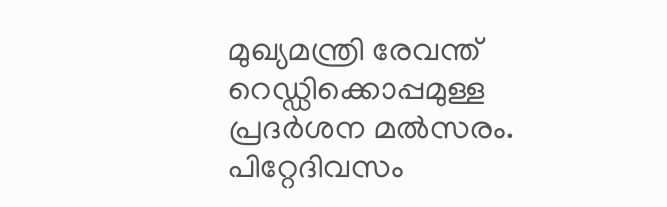മുഖ്യമന്ത്രി രേവന്ത് റെഡ്ഡിക്കൊപ്പമുള്ള പ്രദര്‍ശന മല്‍സരം. പിറ്റേദിവസം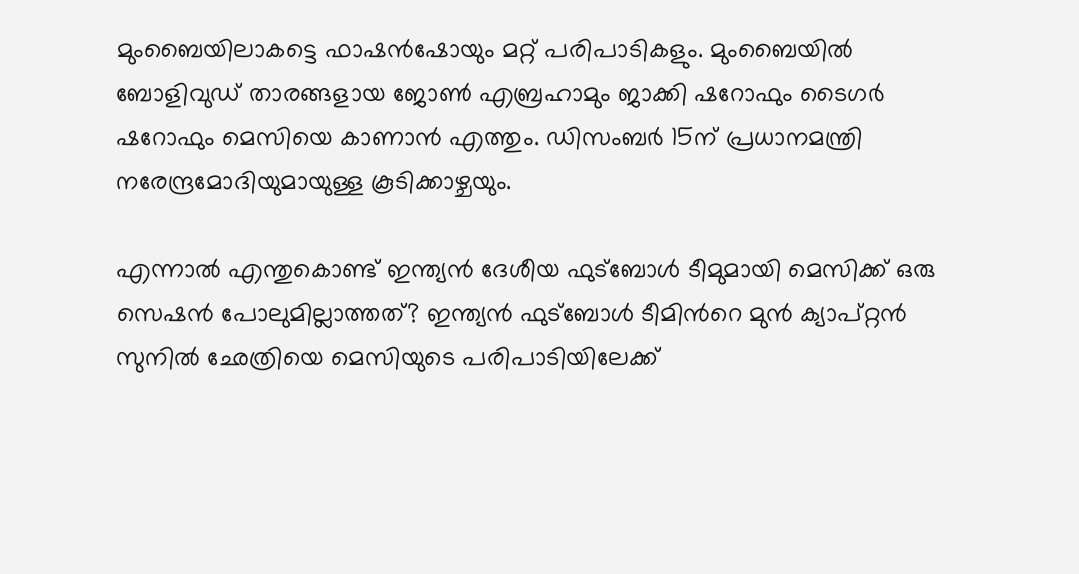മുംബൈയിലാകട്ടെ ഫാഷന്‍ഷോയും മറ്റ് പരിപാടികളും. മുംബൈയില്‍ ബോളിവുഡ് താരങ്ങളായ ജോണ്‍ എബ്രഹാമും ജാക്കി ഷറോഫും ടൈഗര്‍ ഷറോഫും മെസിയെ കാണാന്‍ എത്തും. ഡിസംബര്‍ 15ന് പ്രധാനമന്ത്രി നരേന്ദ്രമോദിയുമായുള്ള കൂടിക്കാഴ്ചയും.

എന്നാല്‍ എന്തുകൊണ്ട് ഇന്ത്യൻ ദേശീയ ഫുട്ബോൾ ടീമുമായി മെസിക്ക് ഒരു സെഷന്‍ പോലുമില്ലാത്തത്? ഇന്ത്യന്‍ ഫുട്ബോള്‍ ടീമിന്‍റെ മുന്‍ ക്യാപ്റ്റന്‍ സുനിൽ ഛേത്രിയെ മെസിയുടെ പരിപാടിയിലേക്ക്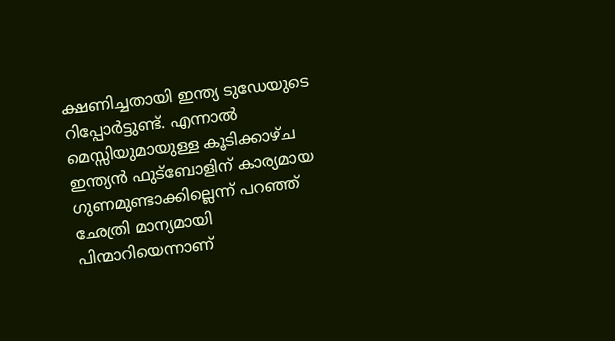ക്ഷണിച്ചതായി ഇന്ത്യ ടുഡേയുടെ റിപ്പോര്‍ട്ടുണ്ട്. എന്നാല്‍ മെസ്സിയുമായുള്ള കൂടിക്കാഴ്ച ഇന്ത്യൻ ഫുട്ബോളിന് കാര്യമായ ഗുണമുണ്ടാക്കില്ലെന്ന് പറഞ്ഞ് ഛേത്രി മാന്യമായി പിന്മാറിയെന്നാണ്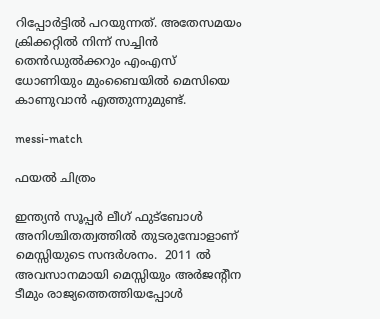റിപ്പോര്‍ട്ടില്‍ പറയുന്നത്. അതേസമയം ക്രിക്കറ്റില്‍ നിന്ന് സച്ചിന്‍ തെന്‍ഡുല്‍ക്കറും എംഎസ് ധോണിയും മുംബൈയില്‍ മെസിയെ കാണുവാന്‍ എത്തുന്നുമുണ്ട്.

messi-match

ഫയല്‍ ചിത്രം

ഇന്ത്യന്‍ സൂപ്പര്‍ ലീഗ് ഫുട്ബോള്‍ അനിശ്ചിതത്വത്തില്‍ തുടരുമ്പോളാണ് മെസ്സിയുടെ സന്ദര്‍ശനം.  2011 ൽ അവസാനമായി മെസ്സിയും അര്‍ജന്‍റീന ടീമും രാജ്യത്തെത്തിയപ്പോള്‍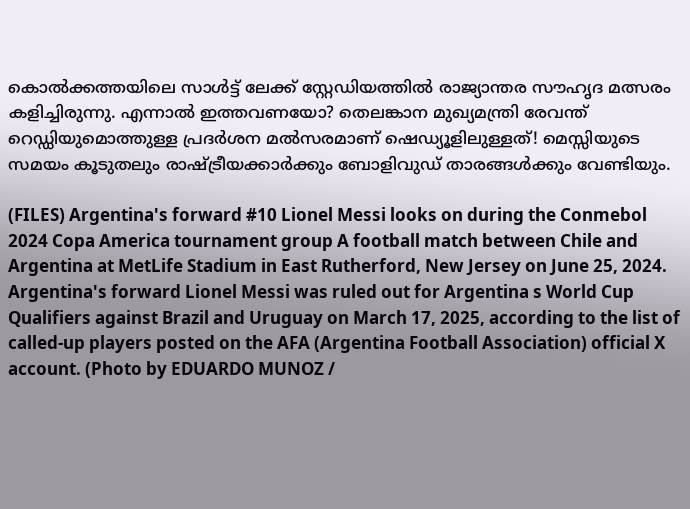കൊല്‍ക്കത്തയിലെ സാൾട്ട് ലേക്ക് സ്റ്റേഡിയത്തിൽ രാജ്യാന്തര സൗഹൃദ മത്സരം കളിച്ചിരുന്നു. എന്നാല്‍ ഇത്തവണയോ? തെലങ്കാന മുഖ്യമന്ത്രി രേവന്ത് റെഡ്ഡിയുമൊത്തുള്ള പ്രദര്‍ശന മല്‍സരമാണ് ഷെഡ്യൂളിലുള്ളത്! മെസ്സിയുടെ സമയം കൂടുതലും രാഷ്ട്രീയക്കാർക്കും ബോളിവുഡ് താരങ്ങൾക്കും വേണ്ടിയും.

(FILES) Argentina's forward #10 Lionel Messi looks on during the Conmebol 2024 Copa America tournament group A football match between Chile and Argentina at MetLife Stadium in East Rutherford, New Jersey on June 25, 2024. Argentina's forward Lionel Messi was ruled out for Argentina s World Cup Qualifiers against Brazil and Uruguay on March 17, 2025, according to the list of called-up players posted on the AFA (Argentina Football Association) official X account. (Photo by EDUARDO MUNOZ /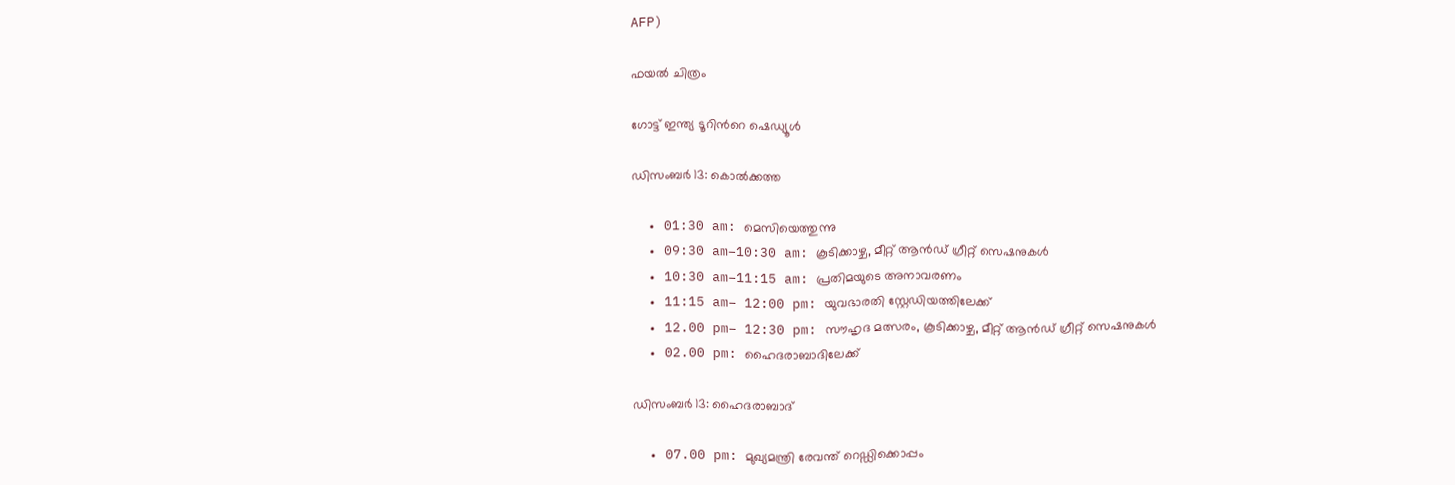AFP)

ഫയല്‍ ചിത്രം

ഗോട്ട് ഇന്ത്യ ടൂറിന്‍റെ ഷെഡ്യൂൾ

ഡിസംബർ 13: കൊൽക്കത്ത

  • 01:30 am: മെസിയെത്തുന്നു
  • 09:30 am–10:30 am: കൂടിക്കാഴ്ച, മീറ്റ് ആൻഡ് ഗ്രീറ്റ് സെഷനുകൾ
  • 10:30 am–11:15 am: പ്രതിമയുടെ അനാവരണം
  • 11:15 am– 12:00 pm: യുവഭാരതി സ്റ്റേഡിയത്തിലേക്ക്
  • 12.00 pm– 12:30 pm: സൗഹൃദ മത്സരം, കൂടിക്കാഴ്ച, മീറ്റ് ആൻഡ് ഗ്രീറ്റ് സെഷനുകൾ
  • 02.00 pm: ഹൈദരാബാദിലേക്ക്

ഡിസംബർ 13: ഹൈദരാബാദ്

  • 07.00 pm: മുഖ്യമന്ത്രി രേവന്ത് റെഡ്ഡിക്കൊപ്പം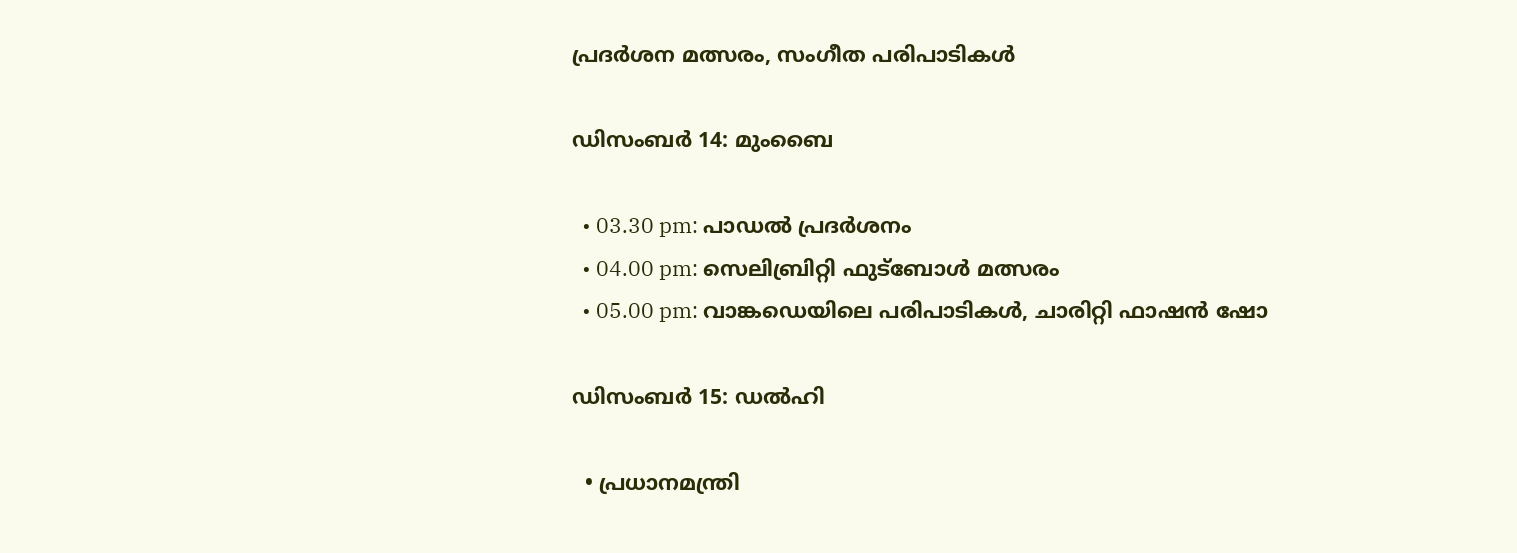പ്രദർശന മത്സരം, സംഗീത പരിപാടികള്‍

ഡിസംബർ 14: മുംബൈ

  • 03.30 pm: പാഡൽ പ്രദർശനം
  • 04.00 pm: സെലിബ്രിറ്റി ഫുട്ബോൾ മത്സരം
  • 05.00 pm: വാങ്കഡെയിലെ പരിപാടികള്‍, ചാരിറ്റി ഫാഷൻ ഷോ

ഡിസംബർ 15: ഡൽഹി

  • പ്രധാനമന്ത്രി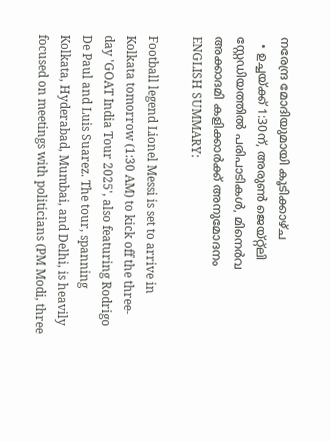നരേന്ദ്ര മോദിയുമായി കൂടിക്കാഴ്ച
  • ഉച്ചയ്ക്ക് 1:30ന്, അരുൺ ജെയ്റ്റ്ലി സ്റ്റേഡിയത്തിൽ പരിപാടികള്‍, മിനെർവ അക്കാദമി കളിക്കാര്‍ക്ക് അനുമോദനം
ENGLISH SUMMARY:

Football legend Lionel Messi is set to arrive in Kolkata tomorrow (1:30 AM) to kick off the three-day 'GOAT India Tour 2025', also featuring Rodrigo De Paul and Luis Suarez. The tour, spanning Kolkata, Hyderabad, Mumbai, and Delhi, is heavily focused on meetings with politicians (PM Modi, three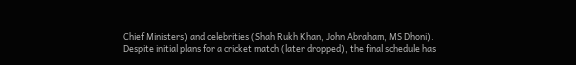Chief Ministers) and celebrities (Shah Rukh Khan, John Abraham, MS Dhoni). Despite initial plans for a cricket match (later dropped), the final schedule has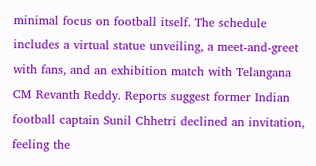minimal focus on football itself. The schedule includes a virtual statue unveiling, a meet-and-greet with fans, and an exhibition match with Telangana CM Revanth Reddy. Reports suggest former Indian football captain Sunil Chhetri declined an invitation, feeling the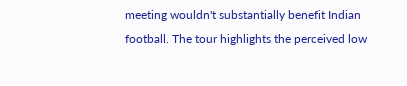meeting wouldn't substantially benefit Indian football. The tour highlights the perceived low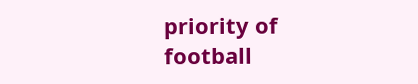priority of football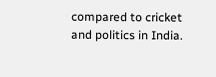compared to cricket and politics in India.